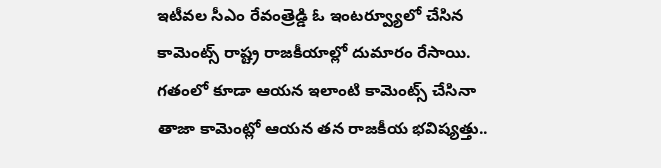ఇటీవల సీఎం రేవంత్రెడ్డి ఓ ఇంటర్వ్యూలో చేసిన కామెంట్స్ రాష్ట్ర రాజకీయాల్లో దుమారం రేసాయి. గతంలో కూడా ఆయన ఇలాంటి కామెంట్స్ చేసినా తాజా కామెంట్లో ఆయన తన రాజకీయ భవిష్యత్తు..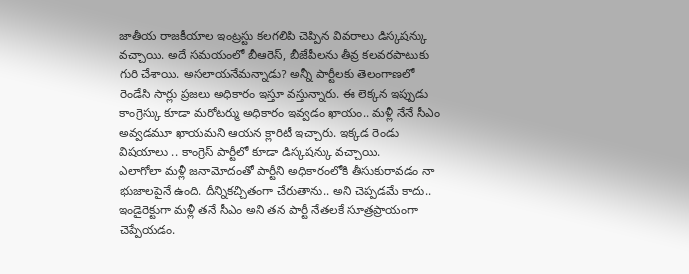జాతీయ రాజకీయాల ఇంట్రస్టు కలగలిపి చెప్పిన వివరాలు డిస్కషన్కు వచ్చాయి. అదే సమయంలో బీఆరెస్, బీజేపీలను తీవ్ర కలవరపాటుకు గురి చేశాయి. అసలాయనేమన్నాడు? అన్నీ పార్టీలకు తెలంగాణలో రెండేసి సార్లు ప్రజలు అధికారం ఇస్తూ వస్తున్నారు. ఈ లెక్కన ఇప్పుడు కాంగ్రెస్కు కూడా మరోటర్ము అధికారం ఇవ్వడం ఖాయం.. మళ్లీ నేనే సీఎం అవ్వడమూ ఖాయమని ఆయన క్లారిటీ ఇచ్చారు. ఇక్కడ రెండు విషయాలు .. కాంగ్రెస్ పార్టీలో కూడా డిస్కషన్కు వచ్చాయి.
ఎలాగోలా మళ్లీ జనామోదంతో పార్టీని అధికారంలోకి తీసుకురావడం నా భుజాలపైనే ఉంది. దీన్నికచ్చితంగా చేరుతాను.. అని చెప్పడమే కాదు.. ఇండైరెక్టుగా మళ్లీ తనే సీఎం అని తన పార్టీ నేతలకే సూత్రప్రాయంగా చెప్పేయడం.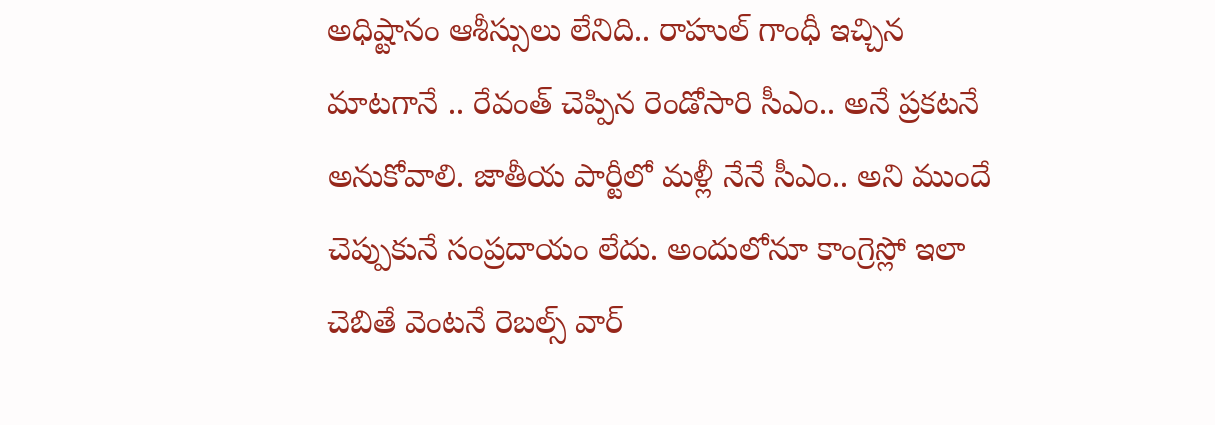అధిష్టానం ఆశీస్సులు లేనిది.. రాహుల్ గాంధీ ఇచ్చిన మాటగానే .. రేవంత్ చెప్పిన రెండోసారి సీఎం.. అనే ప్రకటనే అనుకోవాలి. జాతీయ పార్టీలో మళ్లీ నేనే సీఎం.. అని ముందే చెప్పుకునే సంప్రదాయం లేదు. అందులోనూ కాంగ్రెస్లో ఇలా చెబితే వెంటనే రెబల్స్ వార్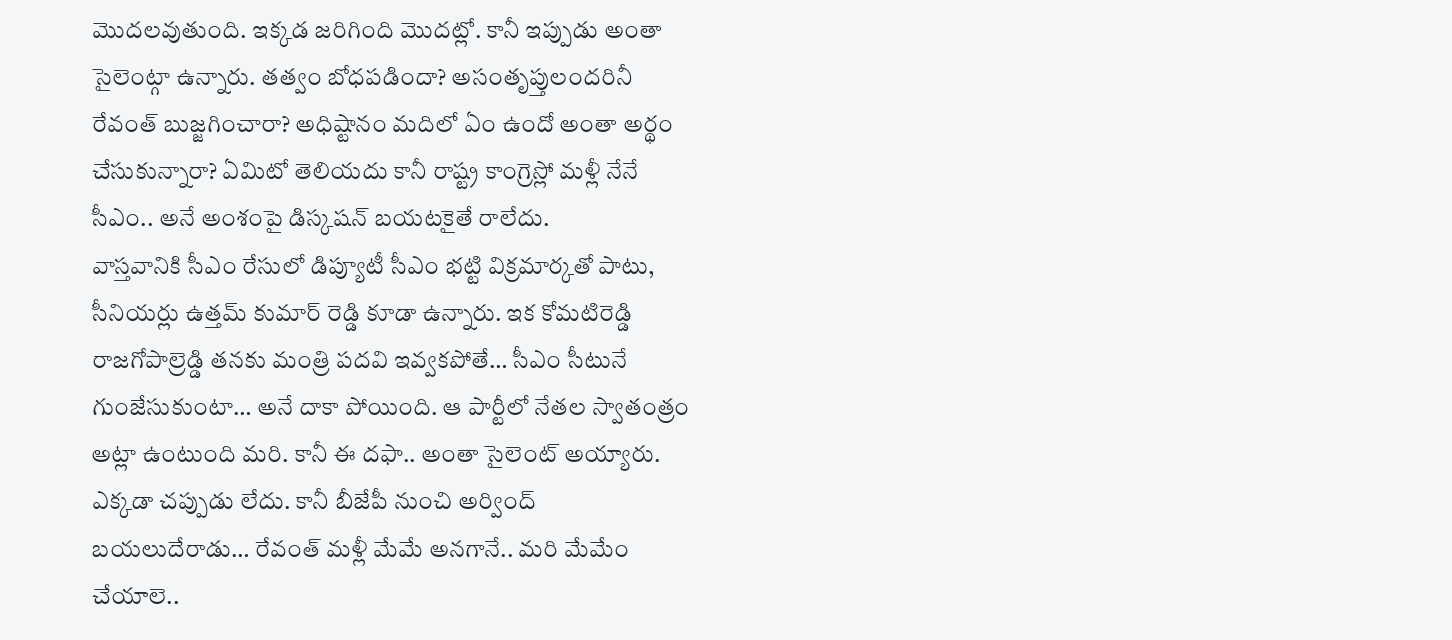మొదలవుతుంది. ఇక్కడ జరిగింది మొదట్లో. కానీ ఇప్పుడు అంతా సైలెంట్గా ఉన్నారు. తత్వం బోధపడిందా? అసంతృప్తులందరినీ రేవంత్ బుజ్జగించారా? అధిష్టానం మదిలో ఏం ఉందో అంతా అర్థం చేసుకున్నారా? ఏమిటో తెలియదు కానీ రాష్ట్ర కాంగ్రెస్లో మళ్లీ నేనే సీఎం.. అనే అంశంపై డిస్కషన్ బయటకైతే రాలేదు.
వాస్తవానికి సీఎం రేసులో డిప్యూటీ సీఎం భట్టి విక్రమార్కతో పాటు, సీనియర్లు ఉత్తమ్ కుమార్ రెడ్డి కూడా ఉన్నారు. ఇక కోమటిరెడ్డి రాజగోపాల్రెడ్డి తనకు మంత్రి పదవి ఇవ్వకపోతే… సీఎం సీటునే గుంజేసుకుంటా… అనే దాకా పోయింది. ఆ పార్టీలో నేతల స్వాతంత్రం అట్లా ఉంటుంది మరి. కానీ ఈ దఫా.. అంతా సైలెంట్ అయ్యారు. ఎక్కడా చప్పుడు లేదు. కానీ బీజేపీ నుంచి అర్వింద్ బయలుదేరాడు… రేవంత్ మళ్లీ మేమే అనగానే.. మరి మేమేం చేయాలె..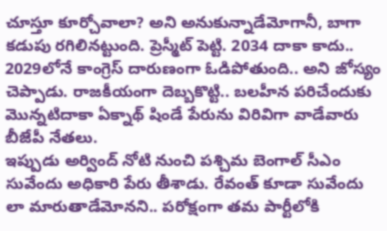చూస్తూ కూర్చోవాలా? అని అనుకున్నాడేమోగానీ, బాగా కడుపు రగిలినట్టుంది. ప్రెస్మీట్ పెట్టి. 2034 దాకా కాదు.. 2029లోనే కాంగ్రెస్ దారుణంగా ఓడిపోతుంది.. అని జోస్యం చెప్పాడు. రాజకీయంగా దెబ్బకొట్టి.. బలహీన పరిచేందుకు మొన్నటిదాకా ఏక్నాథ్ షిండే పేరును విరివిగా వాడేవారు బీజేపీ నేతలు.
ఇప్పుడు అర్వింద్ నోటి నుంచి పశ్చిమ బెంగాల్ సీఎం సువేందు అధికారి పేరు తీశాడు. రేవంత్ కూడా సువేందు లా మారుతాడేమోనని.. పరోక్షంగా తమ పార్టీలోకి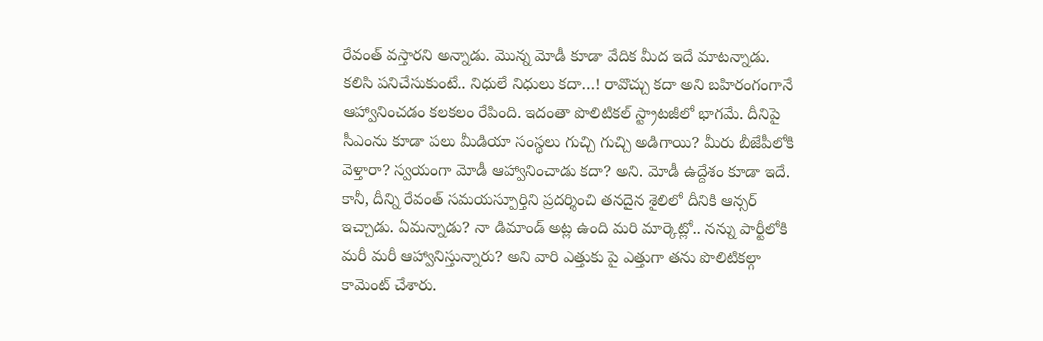రేవంత్ వస్తారని అన్నాడు. మొన్న మోడీ కూడా వేదిక మీద ఇదే మాటన్నాడు. కలిసి పనిచేసుకుంటే.. నిధులే నిధులు కదా…! రావొచ్చు కదా అని బహిరంగంగానే ఆహ్వానించడం కలకలం రేపింది. ఇదంతా పొలిటికల్ స్ట్రాటజీలో భాగమే. దీనిపై సీఎంను కూడా పలు మీడియా సంస్థలు గుచ్చి గుచ్చి అడిగాయి? మీరు బీజేపీలోకి వెళ్తారా? స్వయంగా మోడీ ఆహ్వానించాడు కదా? అని. మోడీ ఉద్దేశం కూడా ఇదే. కానీ, దీన్ని రేవంత్ సమయస్పూర్తిని ప్రదర్శించి తనదైన శైలిలో దీనికి ఆన్సర్ ఇచ్చాడు. ఏమన్నాడు? నా డిమాండ్ అట్ల ఉంది మరి మార్కెట్లో.. నన్ను పార్టీలోకి మరీ మరీ ఆహ్వానిస్తున్నారు? అని వారి ఎత్తుకు పై ఎత్తుగా తను పొలిటికల్గా కామెంట్ చేశారు.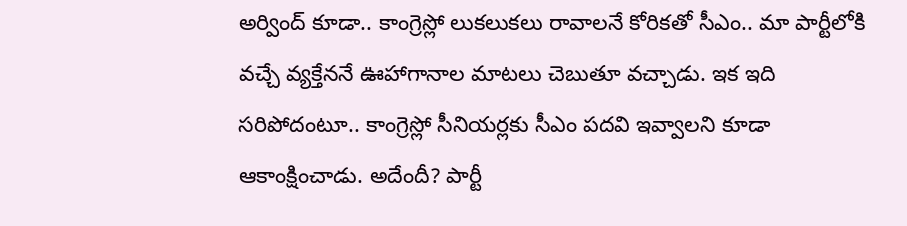అర్వింద్ కూడా.. కాంగ్రెస్లో లుకలుకలు రావాలనే కోరికతో సీఎం.. మా పార్టీలోకి వచ్చే వ్యక్తేననే ఊహాగానాల మాటలు చెబుతూ వచ్చాడు. ఇక ఇది సరిపోదంటూ.. కాంగ్రెస్లో సీనియర్లకు సీఎం పదవి ఇవ్వాలని కూడా ఆకాంక్షించాడు. అదేందీ? పార్టీ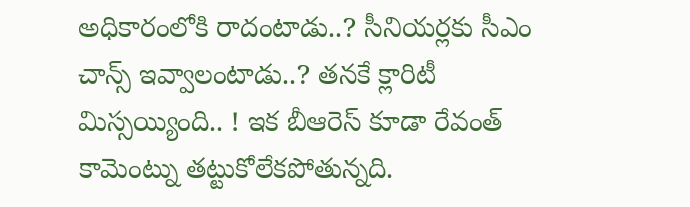అధికారంలోకి రాదంటాడు..? సీనియర్లకు సీఎం చాన్స్ ఇవ్వాలంటాడు..? తనకే క్లారిటీ మిస్సయ్యింది.. ! ఇక బీఆరెస్ కూడా రేవంత్ కామెంట్ను తట్టుకోలేకపోతున్నది.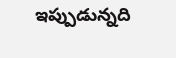ఇప్పుడున్నది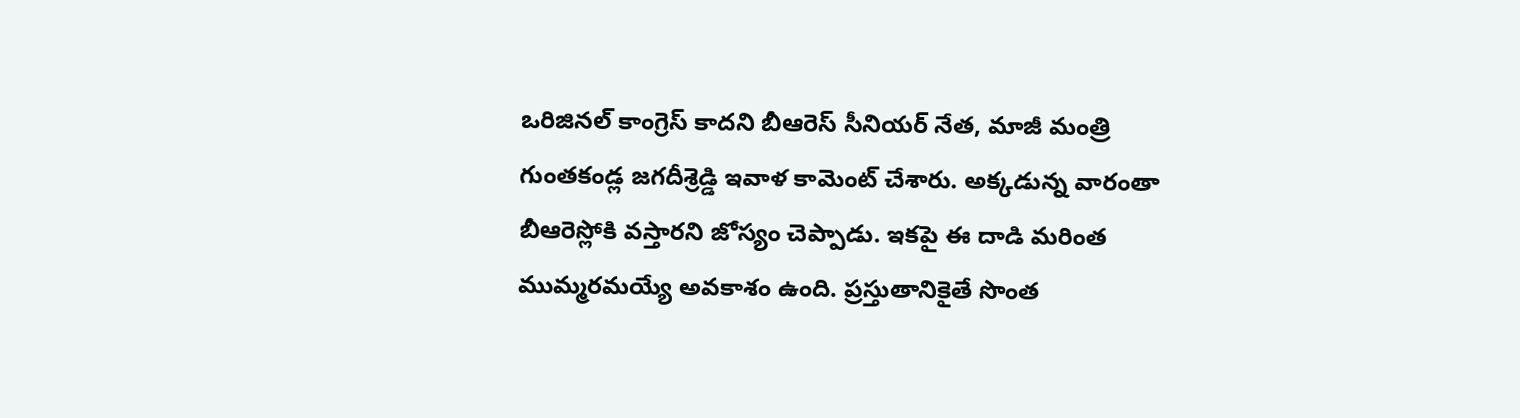ఒరిజినల్ కాంగ్రెస్ కాదని బీఆరెస్ సీనియర్ నేత, మాజీ మంత్రి గుంతకండ్ల జగదీశ్రెడ్డి ఇవాళ కామెంట్ చేశారు. అక్కడున్న వారంతా బీఆరెస్లోకి వస్తారని జోస్యం చెప్పాడు. ఇకపై ఈ దాడి మరింత ముమ్మరమయ్యే అవకాశం ఉంది. ప్రస్తుతానికైతే సొంత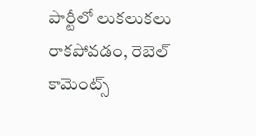పార్టీలో లుకలుకలు రాకపోవడం, రెబెల్ కామెంట్స్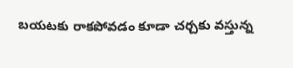బయటకు రాకపోవడం కూడా చర్చకు వస్తున్న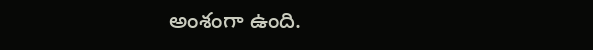అంశంగా ఉంది.